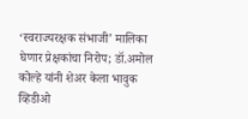‘स्वराज्यरक्षक संभाजी’ मालिका घेणार प्रेक्षकांचा निरोप; डॉ.अमोल कोल्हे यांनी शेअर केला भावुक व्हिडीओ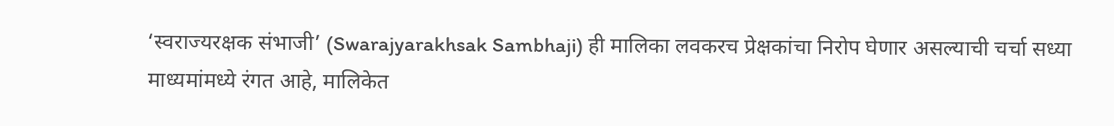‘स्वराज्यरक्षक संभाजी’ (Swarajyarakhsak Sambhaji) ही मालिका लवकरच प्रेक्षकांचा निरोप घेणार असल्याची चर्चा सध्या माध्यमांमध्ये रंगत आहे, मालिकेत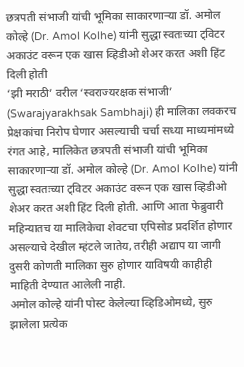छत्रपती संभाजी यांची भूमिका साकारणाऱ्या डॉ. अमोल कोल्हे (Dr. Amol Kolhe) यांनी सुद्धा स्वतःच्या ट्विटर अकाउंट वरून एक खास व्हिडीओ शेअर करत अशी हिंट दिली होती
‘झी मराठी’ वरील ‘स्वराज्यरक्षक संभाजी’ (Swarajyarakhsak Sambhaji) ही मालिका लवकरच प्रेक्षकांचा निरोप घेणार असल्याची चर्चा सध्या माध्यमांमध्ये रंगत आहे, मालिकेत छत्रपती संभाजी यांची भूमिका साकारणाऱ्या डॉ. अमोल कोल्हे (Dr. Amol Kolhe) यांनी सुद्धा स्वतःच्या ट्विटर अकाउंट वरून एक खास व्हिडीओ शेअर करत अशी हिंट दिली होती. आणि आता फेब्रुवारी महिन्यातच या मालिकेचा शेवटचा एपिसोड प्रदर्शित होणार असल्याचे देखील म्हंटले जातेय, तरीही अद्याप या जागी दुसरी कोणती मालिका सुरु होणार याविषयी काहीही माहिती देण्यात आलेली नाही.
अमोल कोल्हे यांनी पोस्ट केलेल्या व्हिडिओमध्ये, सुरु झालेला प्रत्येक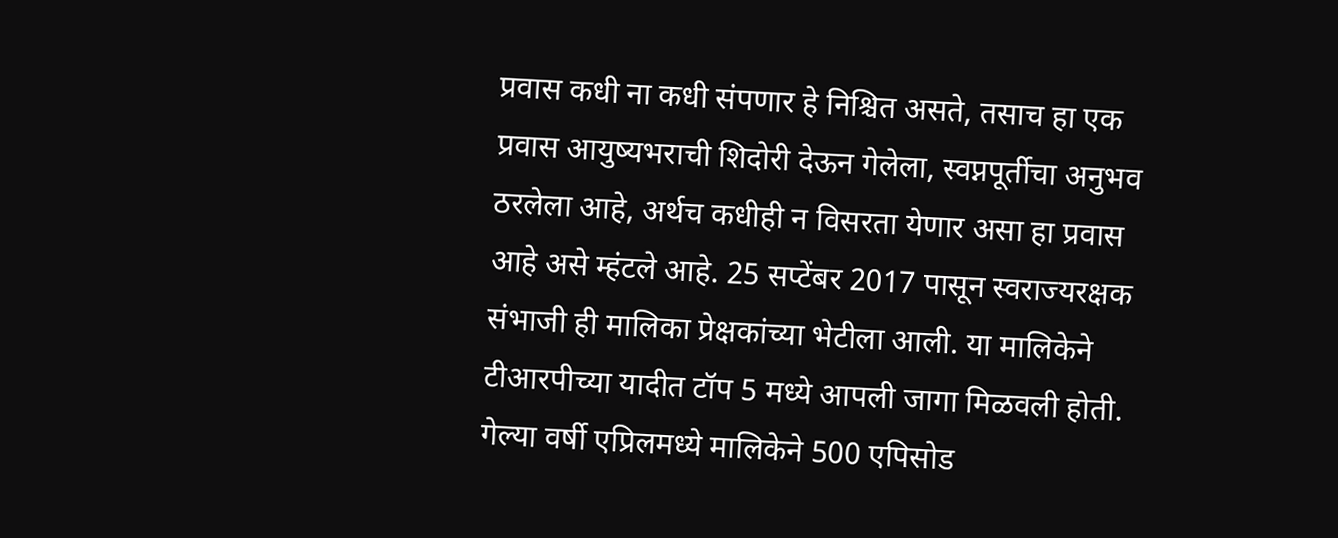प्रवास कधी ना कधी संपणार हे निश्चित असते, तसाच हा एक प्रवास आयुष्यभराची शिदोरी देऊन गेलेला, स्वप्नपूर्तीचा अनुभव ठरलेला आहे, अर्थच कधीही न विसरता येणार असा हा प्रवास आहे असे म्हंटले आहे. 25 सप्टेंबर 2017 पासून स्वराज्यरक्षक संभाजी ही मालिका प्रेक्षकांच्या भेटीला आली. या मालिकेने टीआरपीच्या यादीत टॉप 5 मध्ये आपली जागा मिळवली होती. गेल्या वर्षी एप्रिलमध्ये मालिकेने 500 एपिसोड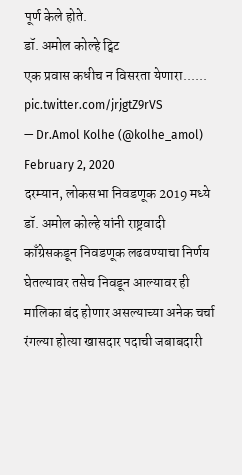पूर्ण केले होते.
डॉ. अमोल कोल्हे ट्विट
एक प्रवास कधीच न विसरता येणारा...... pic.twitter.com/jrjgtZ9rVS
— Dr.Amol Kolhe (@kolhe_amol) February 2, 2020
दरम्यान, लोकसभा निवडणूक 2019 मध्ये डॉ. अमोल कोल्हे यांनी राष्ट्रवादी काँग्रेसकडून निवडणूक लढवण्याचा निर्णय घेतल्यावर तसेच निवडून आल्यावर ही मालिका बंद होणार असल्याच्या अनेक चर्चा रंगल्या होत्या खासदार पदाची जबाबदारी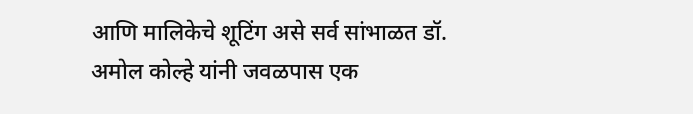आणि मालिकेचे शूटिंग असे सर्व सांभाळत डॉ. अमोल कोल्हे यांनी जवळपास एक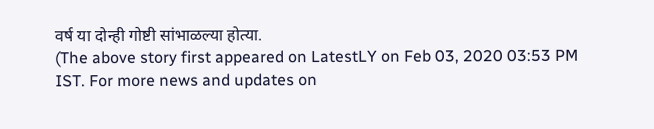वर्ष या दोन्ही गोष्टी सांभाळल्या होत्या.
(The above story first appeared on LatestLY on Feb 03, 2020 03:53 PM IST. For more news and updates on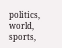politics, world, sports,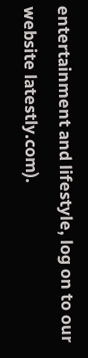entertainment and lifestyle, log on to our website latestly.com).